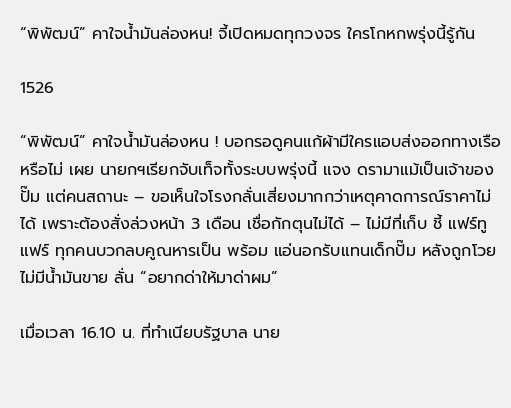“พิพัฒน์” คาใจน้ำมันล่องหน! จี้เปิดหมดทุกวงจร ใครโกหกพรุ่งนี้รู้กัน

1526

“พิพัฒน์” คาใจน้ำมันล่องหน ! บอกรอดูคนแก้ผ้ามีใครแอบส่งออกทางเรือหรือไม่ เผย นายกฯเรียกจับเท็จทั้งระบบพรุ่งนี้ แจง ดรามาแม้เป็นเจ้าของปั๊ม แต่คนสถานะ – ขอเห็นใจโรงกลั่นเสี่ยงมากกว่าเหตุคาดการณ์ราคาไม่ได้ เพราะต้องสั่งล่วงหน้า 3 เดือน เชื่อกักตุนไม่ได้ – ไม่มีที่เก็บ ชี้ แฟร์ทูแฟร์ ทุกคนบวกลบคูณหารเป็น พร้อม แอ่นอกรับแทนเด็กปั๊ม หลังถูกโวยไม่มีน้ำมันขาย ลั่น “อยากด่าให้มาด่าผม”

เมื่อเวลา 16.10 น. ที่ทำเนียบรัฐบาล นาย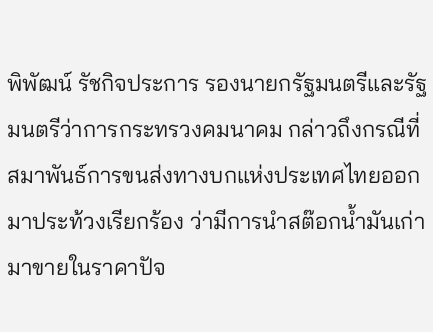พิพัฒน์ รัชกิจประการ รองนายกรัฐมนตรีและรัฐมนตรีว่าการกระทรวงคมนาคม กล่าวถึงกรณีที่สมาพันธ์การขนส่งทางบกแห่งประเทศไทยออกมาประท้วงเรียกร้อง ว่ามีการนำสต๊อกน้ำมันเก่ามาขายในราคาปัจ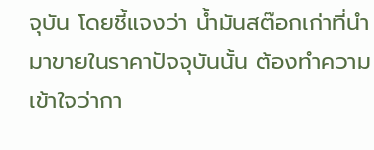จุบัน โดยชี้แจงว่า น้ำมันสต๊อกเก่าที่นำมาขายในราคาปัจจุบันนั้น ต้องทำความเข้าใจว่ากา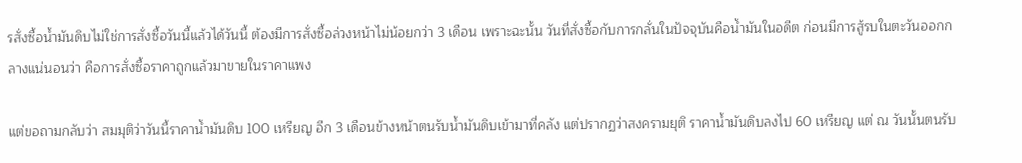รสั่งซื้อน้ำมันดิบไม่ใช่การสั่งซื้อวันนี้แล้วได้วันนี้ ต้องมีการสั่งซื้อล่วงหน้าไม่น้อยกว่า 3 เดือน เพราะฉะนั้น วันที่สั่งซื้อกับการกลั่นในปัจจุบันคือน้ำมันในอดีต ก่อนมีการสู้รบในตะวันออกกลางแน่นอนว่า คือการสั่งซื้อราคาถูกแล้วมาขายในราคาแพง

แต่ขอถามกลับว่า สมมุติว่าวันนี้ราคาน้ำมันดิบ 100 เหรียญ อีก 3 เดือนข้างหน้าตนรับน้ำมันดิบเข้ามาที่คลัง แต่ปรากฏว่าสงครามยุติ ราคาน้ำมันดิบลงไป 60 เหรียญ แต่ ณ วันนั้นตนรับ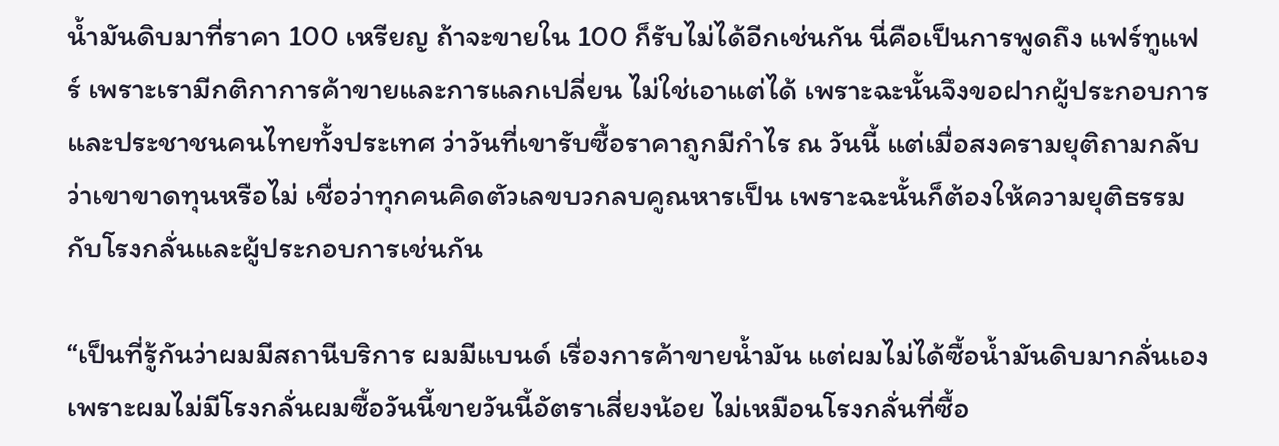น้ำมันดิบมาที่ราคา 100 เหรียญ ถ้าจะขายใน 100 ก็รับไม่ได้อีกเช่นกัน นี่คือเป็นการพูดถึง แฟร์ทูแฟร์ เพราะเรามีกติกาการค้าขายและการแลกเปลี่ยน ไม่ใช่เอาแต่ได้ เพราะฉะนั้นจึงขอฝากผู้ประกอบการและประชาชนคนไทยทั้งประเทศ ว่าวันที่เขารับซื้อราคาถูกมีกำไร ณ วันนี้ แต่เมื่อสงครามยุติถามกลับว่าเขาขาดทุนหรือไม่ เชื่อว่าทุกคนคิดตัวเลขบวกลบคูณหารเป็น เพราะฉะนั้นก็ต้องให้ความยุติธรรมกับโรงกลั่นและผู้ประกอบการเช่นกัน

“เป็นที่รู้กันว่าผมมีสถานีบริการ ผมมีแบนด์ เรื่องการค้าขายน้ำมัน แต่ผมไม่ได้ซื้อน้ำมันดิบมากลั่นเองเพราะผมไม่มีโรงกลั่นผมซื้อวันนี้ขายวันนี้อัตราเสี่ยงน้อย ไม่เหมือนโรงกลั่นที่ซื้อ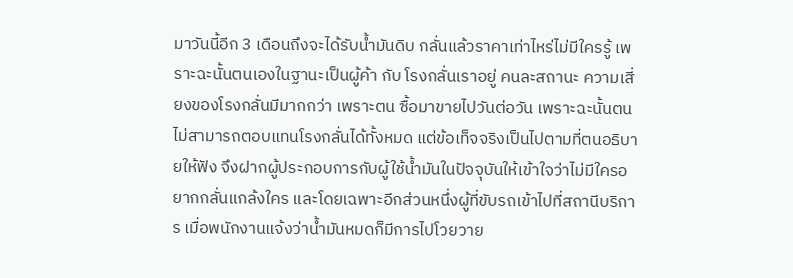มาวันนี้อีก 3 เดือนถึงจะได้รับน้ำมันดิบ กลั่นแล้วราคาเท่าไหร่ไม่มีใครรู้ เพราะฉะนั้นตนเองในฐานะเป็นผู้ค้า กับ โรงกลั่นเราอยู่ คนละสถานะ ความเสี่ยงของโรงกลั่นมีมากกว่า เพราะตน ซื้อมาขายไปวันต่อวัน เพราะฉะนั้นตนไม่สามารถตอบแทนโรงกลั่นได้ทั้งหมด แต่ข้อเท็จจริงเป็นไปตามที่ตนอธิบายให้ฟัง จึงฝากผู้ประกอบการกับผู้ใช้น้ำมันในปัจจุบันให้เข้าใจว่าไม่มีใครอยากกลั่นแกล้งใคร และโดยเฉพาะอีกส่วนหนึ่งผู้ที่ขับรถเข้าไปที่สถานีบริการ เมื่อพนักงานแจ้งว่าน้ำมันหมดก็มีการไปโวยวาย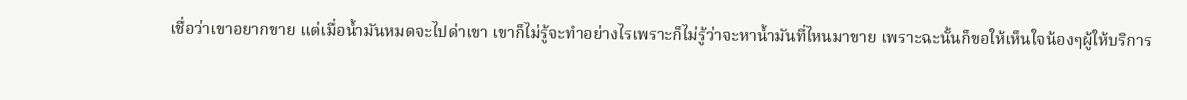เชื่อว่าเขาอยากขาย แต่เมื่อน้ำมันหมดจะไปด่าเขา เขาก็ไม่รู้จะทำอย่างไรเพราะก็ไม่รู้ว่าจะหาน้ำมันที่ไหนมาขาย เพราะฉะนั้นก็ขอให้เห็นใจน้องๆผู้ให้บริการ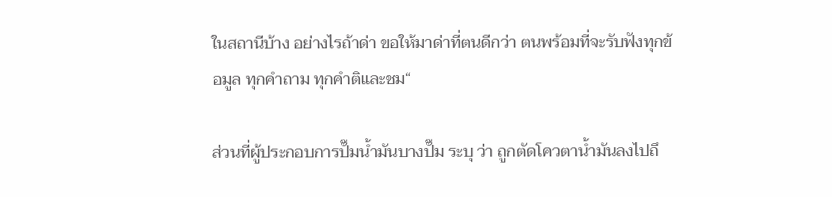ในสถานีบ้าง อย่างไรถ้าด่า ขอให้มาด่าที่ตนดีกว่า ตนพร้อมที่จะรับฟังทุกข้อมูล ทุกคำถาม ทุกคำติและชม“

ส่วนที่ผู้ประกอบการปั๊มน้ำมันบางปั๊ม ระบุ ว่า ถูกตัดโควตาน้ำมันลงไปถึ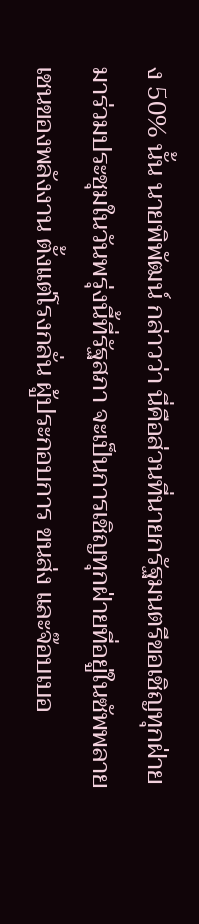ง 50% นั้น นายพิพัฒน์ กล่าวว่า นี่คือส่วนที่นายกรัฐมนตรีขอเชิญทุกฝ่าย มาร่วมประชุมในวันพรุ่งนี้ที่รัฐสภา จะเป็นการเชิญทุกฝ่ายที่อยู่ในซัพพลายเชนของพลังงาน ตั้งแต่โรงกลั่น ผู้ประกอบการ ขนส่ง และจ๊อบเบอ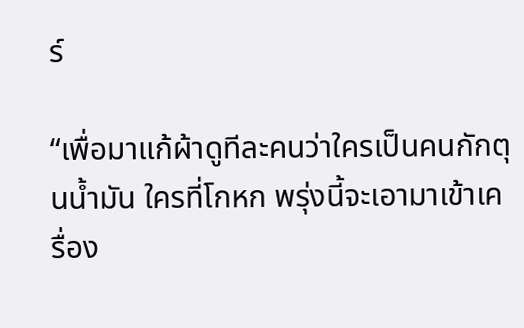ร์

“เพื่อมาแก้ผ้าดูทีละคนว่าใครเป็นคนกักตุนน้ำมัน ใครที่โกหก พรุ่งนี้จะเอามาเข้าเครื่อง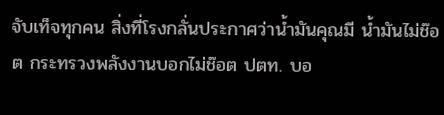จับเท็จทุกคน สิ่งที่โรงกลั่นประกาศว่าน้ำมันคุณมี น้ำมันไม่ช๊อต กระทรวงพลังงานบอกไม่ช๊อต ปตท. บอ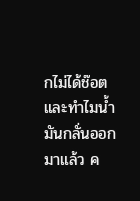กไม่ได้ช๊อต และทำไมน้ำมันกลั่นออกมาแล้ว ค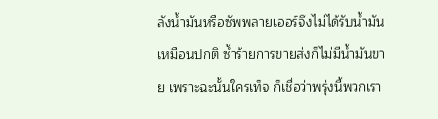ลังน้ำมันหรือซัพพลายเออร์จึงไม่ได้รับน้ำมันเหมือนปกติ ซ้ำร้ายการขายส่งก็ไม่มีน้ำมันขาย เพราะฉะนั้นใครเท็จ ก็เชื่อว่าพรุ่งนี้พวกเรา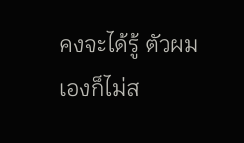คงจะได้รู้ ตัวผมเองก็ไม่ส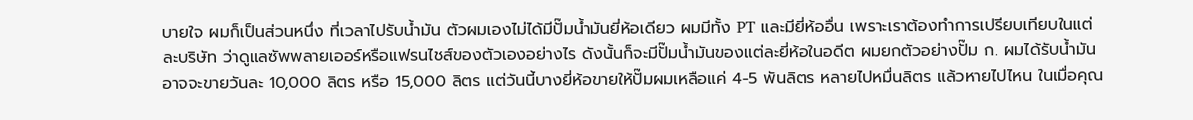บายใจ ผมก็เป็นส่วนหนึ่ง ที่เวลาไปรับน้ำมัน ตัวผมเองไม่ได้มีปั๊มน้ำมันยี่ห้อเดียว ผมมีทั้ง PT และมียี่ห้ออื่น เพราะเราต้องทำการเปรียบเทียบในแต่ละบริษัท ว่าดูแลซัพพลายเออร์หรือแฟรนไชส์ของตัวเองอย่างไร ดังนั้นก็จะมีปั๊มน้ำมันของแต่ละยี่ห้อในอดีต ผมยกตัวอย่างปั๊ม ก. ผมได้รับน้ำมันอาจจะขายวันละ 10,000 ลิตร หรือ 15,000 ลิตร แต่วันนี้บางยี่ห้อขายให้ปั๊มผมเหลือแค่ 4-5 พันลิตร หลายไปหมื่นลิตร แล้วหายไปไหน ในเมื่อคุณ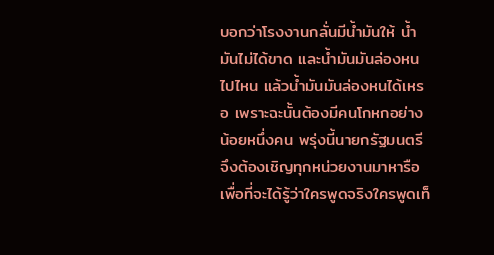บอกว่าโรงงานกลั่นมีน้ำมันให้ น้ำมันไม่ได้ขาด และน้ำมันมันล่องหนไปไหน แล้วน้ำมันมันล่องหนได้เหรอ เพราะฉะนั้นต้องมีคนโกหกอย่างน้อยหนึ่งคน พรุ่งนี้นายกรัฐมนตรี จึงต้องเชิญทุกหน่วยงานมาหารือ เพื่อที่จะได้รู้ว่าใครพูดจริงใครพูดเท็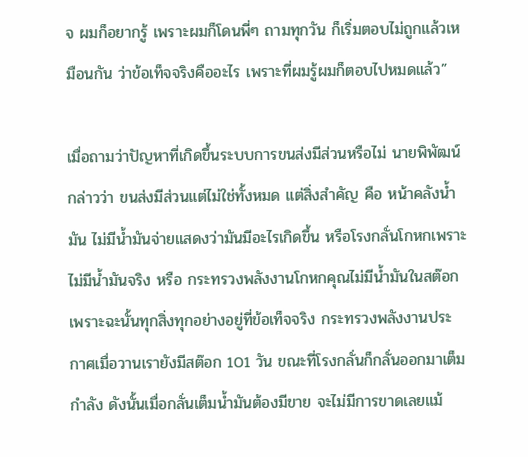จ ผมก็อยากรู้ เพราะผมก็โดนพี่ๆ ถามทุกวัน ก็เริ่มตอบไม่ถูกแล้วเหมือนกัน ว่าข้อเท็จจริงคืออะไร เพราะที่ผมรู้ผมก็ตอบไปหมดแล้ว”

เมื่อถามว่าปัญหาที่เกิดขึ้นระบบการขนส่งมีส่วนหรือไม่ นายพิพัฒน์ กล่าวว่า ขนส่งมีส่วนแต่ไม่ใช่ทั้งหมด แต่สิ่งสำคัญ คือ หน้าคลังน้ำมัน ไม่มีน้ำมันจ่ายแสดงว่ามันมีอะไรเกิดขึ้น หรือโรงกลั่นโกหกเพราะไม่มีน้ำมันจริง หรือ กระทรวงพลังงานโกหกคุณไม่มีน้ำมันในสต๊อก เพราะฉะนั้นทุกสิ่งทุกอย่างอยู่ที่ข้อเท็จจริง กระทรวงพลังงานประกาศเมื่อวานเรายังมีสต๊อก 101 วัน ขณะที่โรงกลั่นก็กลั่นออกมาเต็มกำลัง ดังนั้นเมื่อกลั่นเต็มน้ำมันต้องมีขาย จะไม่มีการขาดเลยแม้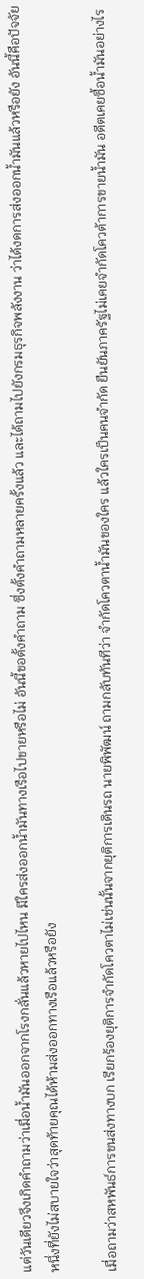แต่วันเดียวจึงเกิดคำถามว่าเมื่อน้ำมันออกจากโรงกลั่นแล้วหายไปไหน มีใครส่งออกน้ำมันทางเรือไปขายหรือไม่ อันนี้ขอตั้งคำถาม ซึ่งตั้งคำถามหลายครั้งแล้ว และได้ถามไปยังกรมธุรกิจพลังงาน ว่าได้งดการส่งออกน้ำมันแล้วหรือยัง อันนี้คือปัจจัยหนึ่งที่ยังไม่สบายใจว่าสุดท้ายคุณได้ห้ามส่งออกทางเรือแล้วหรือยัง

เมื่อถามว่าสหพันธ์การขนส่งทางบก เรียกร้องยุติการจำกัดโควตาไม่เช่นนั้นจากยุติการเดินรถ นายพิพัฒน์ ถามกลับทันทีว่า จำกัดโควตาน้ำมันของใคร แล้วใครเป็นคนจำกัด ยืนยันภาครัฐไม่เคยจำกัดโควต้าการขายน้ำมัน อดีตเคยซื้อน้ำมันอย่างไร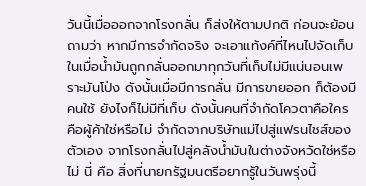วันนี้เมื่อออกจากโรงกลั่น ก็ส่งให้ตามปกติ ก่อนจะย้อนถามว่า หากมีการจำกัดจริง จะเอาแท้งค์ที่ไหนไปจัดเก็บ ในเมื่อน้ำมันถูกกลั่นออกมาทุกวันที่เก็บไม่มีแน่นอนเพราะมันโป่ง ดังนั้นเมื่อมีการกลั่น มีการขายออก ก็ต้องมีคนใช้ ยังไงก็ไม่มีที่เก็บ ดังนั้นคนที่จำกัดโควตาคือใคร คือผู้ค้าใช่หรือไม่ จำกัดจากบริษัทแม่ไปสู่แฟรนไชส์ของตัวเอง จากโรงกลั่นไปสู่คลังน้ำมันในต่างจังหวัดใช่หรือไม่ นี่ คือ สิ่งที่นายกรัฐมนตรีอยากรู้ในวันพรุ่งนี้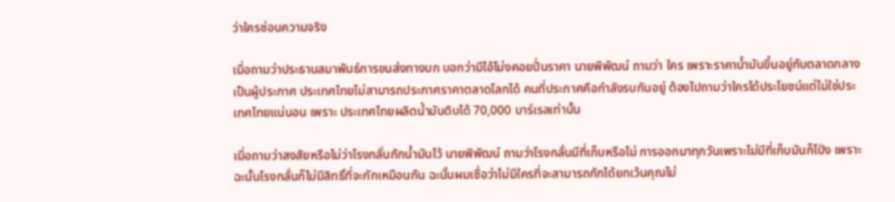ว่าใครซ่อนความจริง

เมื่อถามว่าประธานสมาพันธ์การขนส่งทางบก บอกว่ามีไอ้โม่งคอยปั่นราคา นายพิพัฒน์ ถามว่า ใคร เพราะราคาน้ำมันขึ้นอยู่กับตลาดกลางเป็นผู้ประกาศ ประเทศไทยไม่สามารถประกาศราคาตลาดโลกได้ คนที่ประกาศคือกำลังรบกันอยู่ ต้องไปถามว่าใครได้ประโยชน์แต่ไม่ใช่ประเทศไทยแน่นอน เพราะ ประเทศไทยผลิตน้ำมันดิบได้ 70,000 บาร์เรลเท่านั้น

เมื่อถามว่าสงสัยหรือไม่ว่าโรงกลั่นกักน้ำมันไว้ นายพิพัฒน์ ถามว่าโรงกลั่นมีที่เก็บหรือไม่ การออกมาทุกวันเพราะไม่มีที่เก็บมันก็โป่ง เพราะฉะนั้นโรงกลั่นก็ไม่มีสิทธิ์ที่จะกักเหมือนกัน ฉะนั้นผมเชื่อว่าไม่มีใครที่จะสามารถกักได้ยกเว้นคุณไม่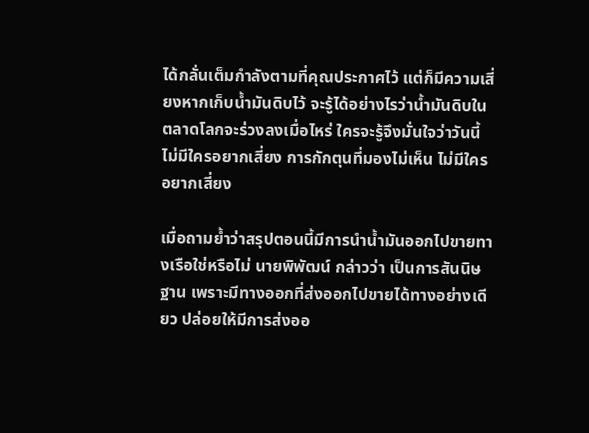ได้กลั่นเต็มกำลังตามที่คุณประกาศไว้ แต่ก็มีความเสี่ยงหากเก็บน้ำมันดิบไว้ จะรู้ได้อย่างไรว่าน้ำมันดิบในตลาดโลกจะร่วงลงเมื่อไหร่ ใครจะรู้จึงมั่นใจว่าวันนี้ไม่มีใครอยากเสี่ยง การกักตุนที่มองไม่เห็น ไม่มีใครอยากเสี่ยง

เมื่อถามย้ำว่าสรุปตอนนี้มีการนำน้ำมันออกไปขายทางเรือใช่หรือไม่ นายพิพัฒน์ กล่าวว่า เป็นการสันนิษฐาน เพราะมีทางออกที่ส่งออกไปขายได้ทางอย่างเดียว ปล่อยให้มีการส่งออ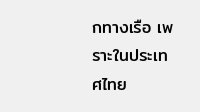กทางเรือ เพราะในประเทศไทย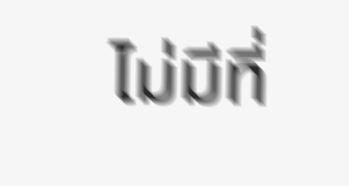ไม่มีที่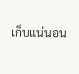เก็บแน่นอน